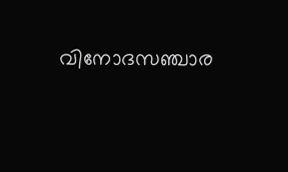വിനോദസഞ്ചാര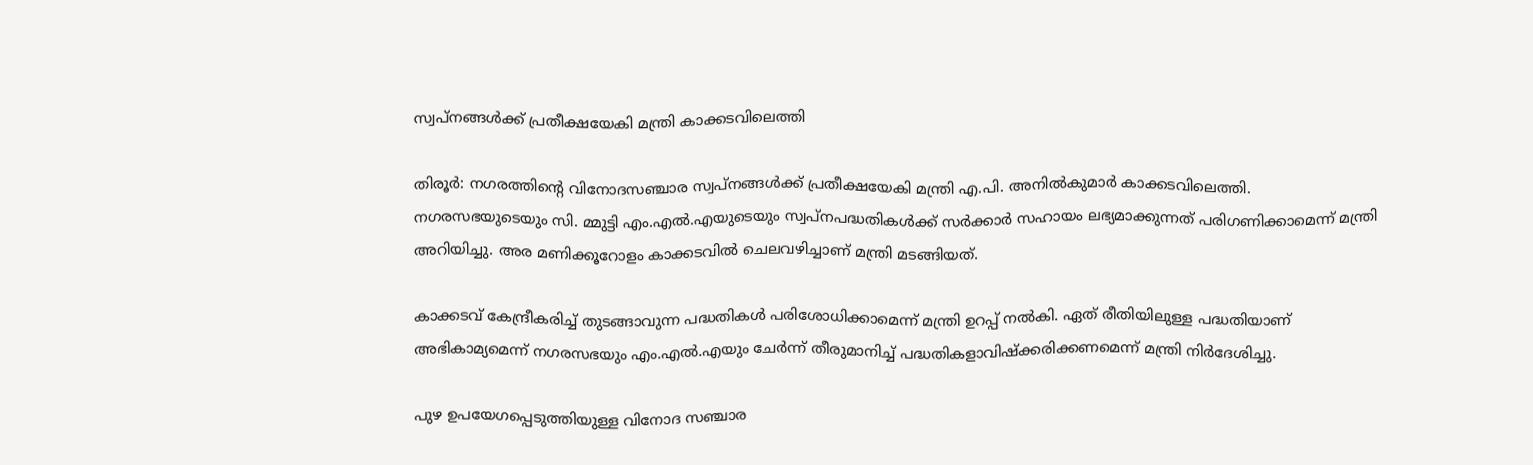സ്വപ്‌നങ്ങള്‍ക്ക് പ്രതീക്ഷയേകി മന്ത്രി കാക്കടവിലെത്തി

തിരൂര്‍: നഗരത്തിന്റെ വിനോദസഞ്ചാര സ്വപ്‌നങ്ങള്‍ക്ക് പ്രതീക്ഷയേകി മന്ത്രി എ.പി. അനില്‍കുമാര്‍ കാക്കടവിലെത്തി. നഗരസഭയുടെയും സി. മ്മുട്ടി എം.എല്‍.എയുടെയും സ്വപ്‌നപദ്ധതികള്‍ക്ക് സര്‍ക്കാര്‍ സഹായം ലഭ്യമാക്കുന്നത് പരിഗണിക്കാമെന്ന് മന്ത്രി അറിയിച്ചു. അര മണിക്കൂറോളം കാക്കടവില്‍ ചെലവഴിച്ചാണ് മന്ത്രി മടങ്ങിയത്.

കാക്കടവ് കേന്ദ്രീകരിച്ച് തുടങ്ങാവുന്ന പദ്ധതികള്‍ പരിശോധിക്കാമെന്ന് മന്ത്രി ഉറപ്പ് നല്‍കി. ഏത് രീതിയിലുള്ള പദ്ധതിയാണ് അഭികാമ്യമെന്ന് നഗരസഭയും എം.എല്‍.എയും ചേര്‍ന്ന് തീരുമാനിച്ച് പദ്ധതികളാവിഷ്‌ക്കരിക്കണമെന്ന് മന്ത്രി നിര്‍ദേശിച്ചു.

പുഴ ഉപയേഗപ്പെടുത്തിയുള്ള വിനോദ സഞ്ചാര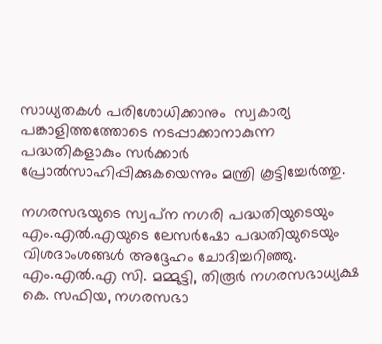സാധ്യതകള്‍ പരിശോധിക്കാനും  സ്വകാര്യ പങ്കാളിത്തത്തോടെ നടപ്പാക്കാനാകുന്ന പദ്ധതികളാകും സര്‍ക്കാര്‍ പ്രോല്‍സാഹിപ്പിക്കുകയെന്നും മന്ത്രി കൂട്ടിച്ചേര്‍ത്തു.

നഗരസഭയുടെ സ്വപ്‌ന നഗരി പദ്ധതിയുടെയും എം.എല്‍.എയുടെ ലേസര്‍ഷോ പദ്ധതിയുടെയും വിശദാംശങ്ങള്‍ അദ്ദേഹം ചോദിച്ചറിഞ്ഞു. എം.എല്‍.എ സി. മമ്മുട്ടി, തിരൂര്‍ നഗരസഭാധ്യക്ഷ കെ. സഫിയ, നഗരസഭാ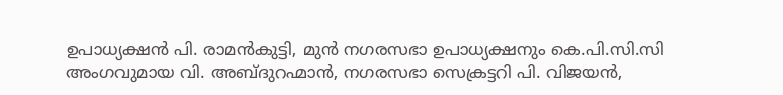ഉപാധ്യക്ഷന്‍ പി. രാമന്‍കുട്ടി, മുന്‍ നഗരസഭാ ഉപാധ്യക്ഷനും കെ.പി.സി.സി അംഗവുമായ വി. അബ്ദുറഹ്മാന്‍, നഗരസഭാ സെക്രട്ടറി പി. വിജയന്‍,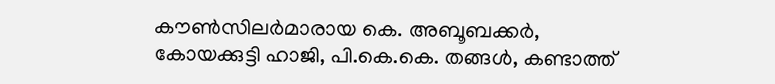കൗണ്‍സിലര്‍മാരായ കെ. അബൂബക്കര്‍, കോയക്കുട്ടി ഹാജി, പി.കെ.കെ. തങ്ങള്‍, കണ്ടാത്ത്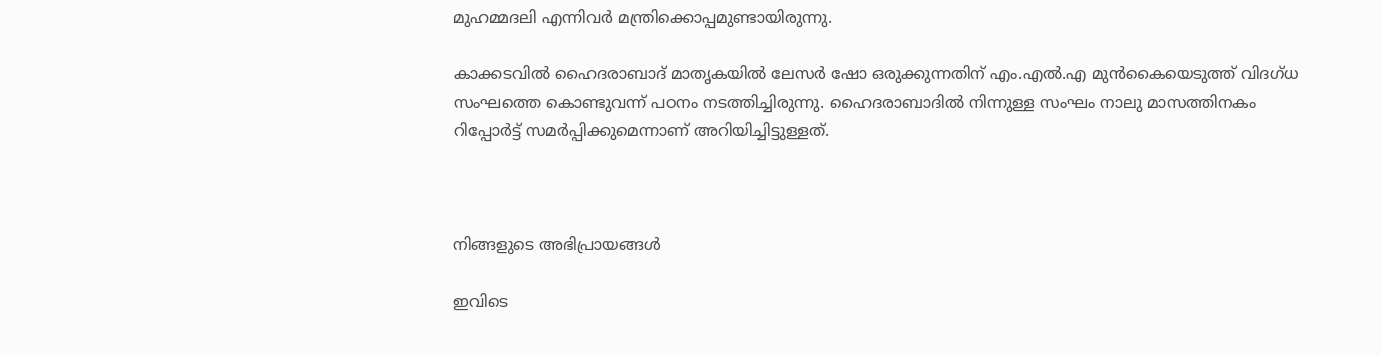മുഹമ്മദലി എന്നിവര്‍ മന്ത്രിക്കൊപ്പമുണ്ടായിരുന്നു.

കാക്കടവില്‍ ഹൈദരാബാദ് മാതൃകയില്‍ ലേസര്‍ ഷോ ഒരുക്കുന്നതിന് എം.എല്‍.എ മുന്‍കൈയെടുത്ത് വിദഗ്ധ സംഘത്തെ കൊണ്ടുവന്ന് പഠനം നടത്തിച്ചിരുന്നു. ഹൈദരാബാദില്‍ നിന്നുള്ള സംഘം നാലു മാസത്തിനകം റിപ്പോര്‍ട്ട് സമര്‍പ്പിക്കുമെന്നാണ് അറിയിച്ചിട്ടുള്ളത്.



നിങ്ങളുടെ അഭിപ്രായങ്ങള്‍

ഇവിടെ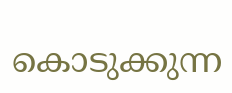കൊടുക്കുന്ന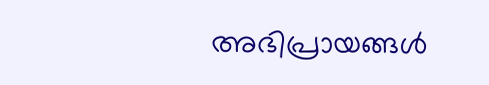അഭിപ്രായങ്ങള്‍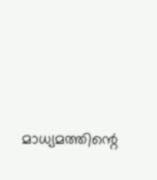മാധ്യമത്തിന്റെ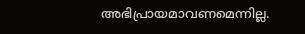അഭിപ്രായമാവണമെന്നില്ല.